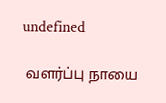undefined

 வளர்ப்பு நாயை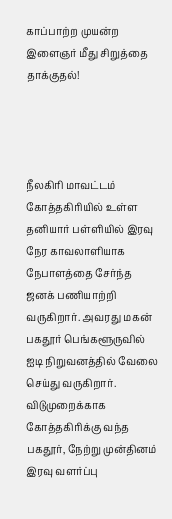காப்பாற்ற முயன்ற இளைஞர் மீது சிறுத்தை தாக்குதல்!




நீலகிரி மாவட்டம் கோத்தகிரியில் உள்ள தனியார் பள்ளியில் இரவு நேர காவலாளியாக நேபாளத்தை சேர்ந்த ஜனக் பணியாற்றி வருகிறார். அவரது மகன் பகதூர் பெங்களூருவில் ஐடி நிறுவனத்தில் வேலை செய்து வருகிறார். விடுமுறைக்காக கோத்தகிரிக்கு வந்த பகதூர், நேற்று முன்தினம் இரவு வளர்ப்பு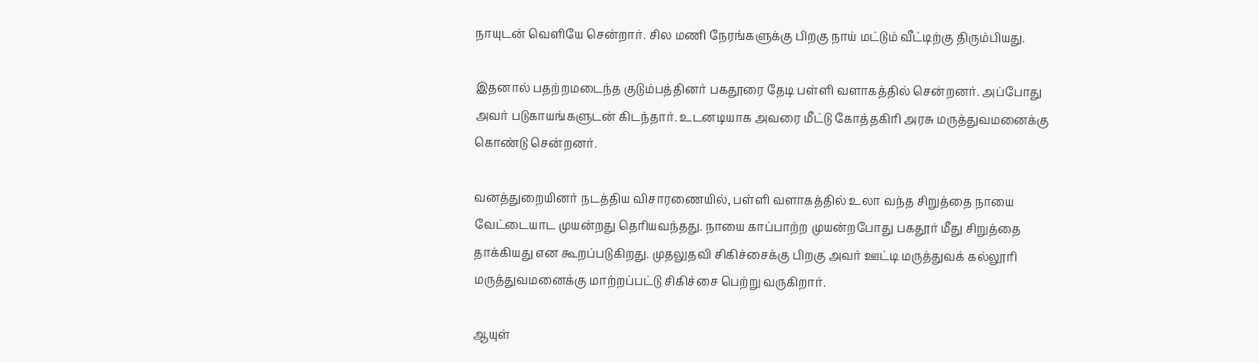நாயுடன் வெளியே சென்றார். சில மணி நேரங்களுக்கு பிறகு நாய் மட்டும் வீட்டிற்கு திரும்பியது.

இதனால் பதற்றமடைந்த குடும்பத்தினர் பகதூரை தேடி பள்ளி வளாகத்தில் சென்றனர். அப்போது அவர் படுகாயங்களுடன் கிடந்தார். உடனடியாக அவரை மீட்டு கோத்தகிரி அரசு மருத்துவமனைக்கு கொண்டு சென்றனர்.

வனத்துறையினர் நடத்திய விசாரணையில், பள்ளி வளாகத்தில் உலா வந்த சிறுத்தை நாயை வேட்டையாட முயன்றது தெரியவந்தது. நாயை காப்பாற்ற முயன்றபோது பகதூர் மீது சிறுத்தை தாக்கியது என கூறப்படுகிறது. முதலுதவி சிகிச்சைக்கு பிறகு அவர் ஊட்டி மருத்துவக் கல்லூரி மருத்துவமனைக்கு மாற்றப்பட்டு சிகிச்சை பெற்று வருகிறார்.

ஆயுள்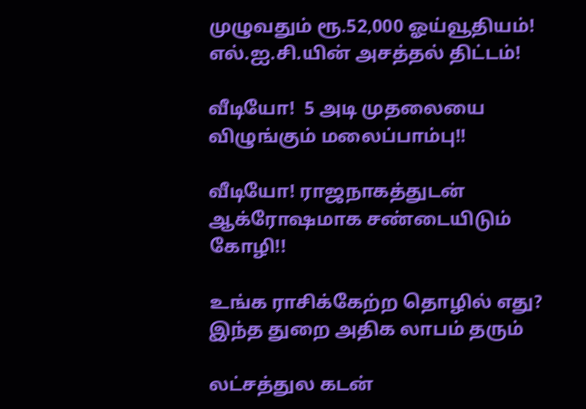முழுவதும் ரூ.52,000 ஓய்வூதியம்! எல்.ஐ.சி.யின் அசத்தல் திட்டம்!

வீடியோ!  5 அடி முதலையை விழுங்கும் மலைப்பாம்பு!!

வீடியோ! ராஜநாகத்துடன் ஆக்ரோஷமாக சண்டையிடும் கோழி!!

உங்க ராசிக்கேற்ற தொழில் எது? இந்த துறை அதிக லாபம் தரும்

லட்சத்துல கடன்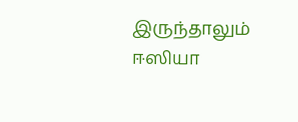இருந்தாலும் ஈஸியா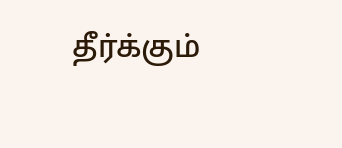தீர்க்கும்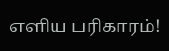எளிய பரிகாரம்!